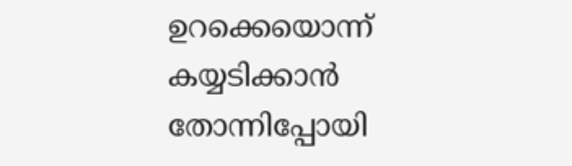ഉറക്കെയൊന്ന് കയ്യടിക്കാൻ തോന്നിപ്പോയി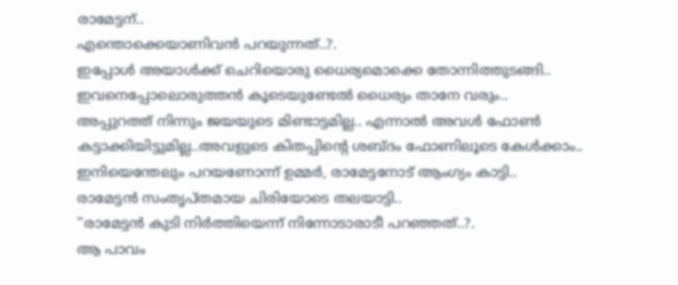രാമേട്ടന്..
എന്തൊക്കെയാണിവൻ പറയുന്നത്..?.
ഇപ്പോൾ അയാൾക്ക് ചെറിയൊരു ധൈര്യമൊക്കെ തോന്നിത്തുടങ്ങി..
ഇവനെപ്പോലൊരുത്തൻ കൂടെയുണ്ടേൽ ധൈര്യം താനേ വരും..
അപ്പുറത്ത് നിന്നും ജയയുടെ മിണ്ടാട്ടമില്ല.. എന്നാൽ അവൾ ഫോൺ കട്ടാക്കിയിട്ടുമില്ല..അവളുടെ കിതപ്പിന്റെ ശബ്ദം ഫോണിലൂടെ കേൾക്കാം..
ഇനിയെന്തേലും പറയണോന്ന് ഉമ്മർ, രാമേട്ടനോട് ആംഗ്യം കാട്ടി..
രാമേട്ടൻ സംതൃപ്തമായ ചിരിയോടെ തലയാട്ടി..
“രാമേട്ടൻ കുടി നിർത്തിയെന്ന് നിന്നോടാരാടീ പറഞ്ഞത്..?.
ആ പാവം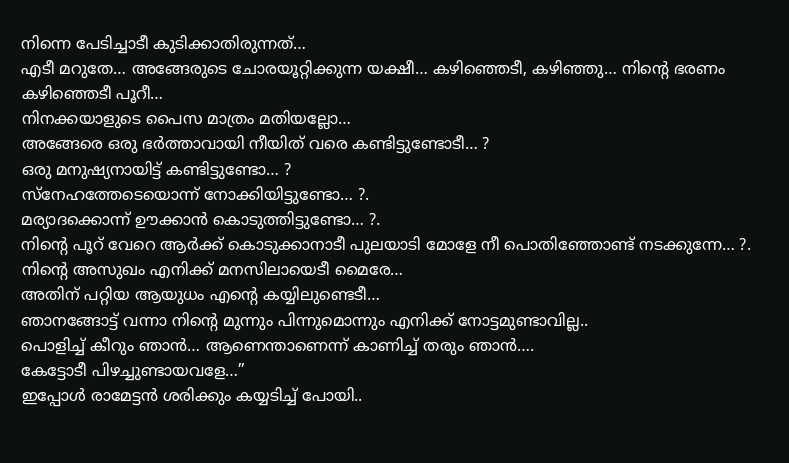നിന്നെ പേടിച്ചാടീ കുടിക്കാതിരുന്നത്…
എടീ മറുതേ… അങ്ങേരുടെ ചോരയൂറ്റിക്കുന്ന യക്ഷീ… കഴിഞ്ഞെടീ, കഴിഞ്ഞു… നിന്റെ ഭരണം കഴിഞ്ഞെടീ പൂറീ…
നിനക്കയാളുടെ പൈസ മാത്രം മതിയല്ലോ…
അങ്ങേരെ ഒരു ഭർത്താവായി നീയിത് വരെ കണ്ടിട്ടുണ്ടോടീ… ?
ഒരു മനുഷ്യനായിട്ട് കണ്ടിട്ടുണ്ടോ… ?
സ്നേഹത്തേടെയൊന്ന് നോക്കിയിട്ടുണ്ടോ… ?.
മര്യാദക്കൊന്ന് ഊക്കാൻ കൊടുത്തിട്ടുണ്ടോ… ?.
നിന്റെ പൂറ് വേറെ ആർക്ക് കൊടുക്കാനാടീ പുലയാടി മോളേ നീ പൊതിഞ്ഞോണ്ട് നടക്കുന്നേ… ?.
നിന്റെ അസുഖം എനിക്ക് മനസിലായെടീ മൈരേ…
അതിന് പറ്റിയ ആയുധം എന്റെ കയ്യിലുണ്ടെടീ…
ഞാനങ്ങോട്ട് വന്നാ നിന്റെ മുന്നും പിന്നുമൊന്നും എനിക്ക് നോട്ടമുണ്ടാവില്ല..
പൊളിച്ച് കീറും ഞാൻ… ആണെന്താണെന്ന് കാണിച്ച് തരും ഞാൻ….
കേട്ടോടീ പിഴച്ചുണ്ടായവളേ…”
ഇപ്പോൾ രാമേട്ടൻ ശരിക്കും കയ്യടിച്ച് പോയി..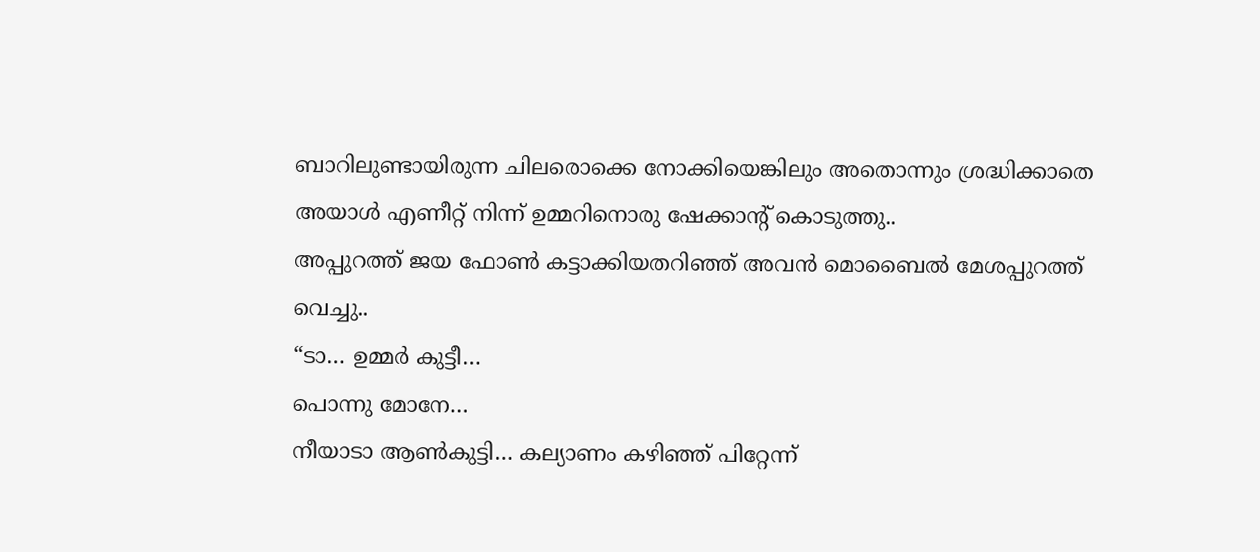ബാറിലുണ്ടായിരുന്ന ചിലരൊക്കെ നോക്കിയെങ്കിലും അതൊന്നും ശ്രദ്ധിക്കാതെ അയാൾ എണീറ്റ് നിന്ന് ഉമ്മറിനൊരു ഷേക്കാന്റ് കൊടുത്തു..
അപ്പുറത്ത് ജയ ഫോൺ കട്ടാക്കിയതറിഞ്ഞ് അവൻ മൊബൈൽ മേശപ്പുറത്ത് വെച്ചു..
“ടാ… ഉമ്മർ കുട്ടീ…
പൊന്നു മോനേ…
നീയാടാ ആൺകുട്ടി… കല്യാണം കഴിഞ്ഞ് പിറ്റേന്ന്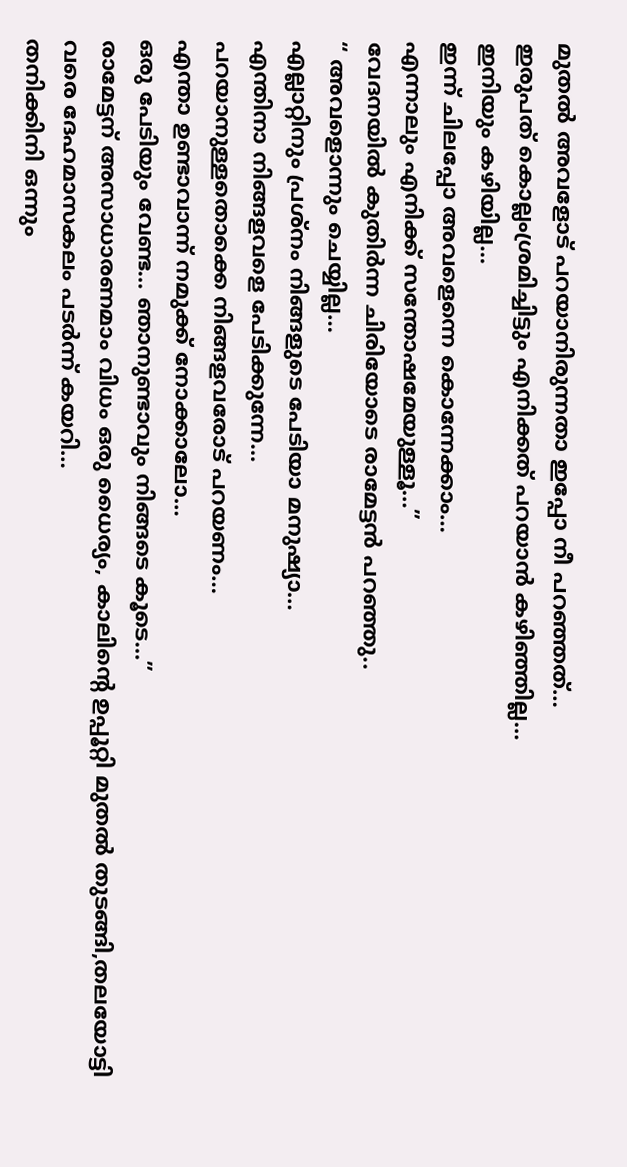മുതൽ അവളോട് പറയാനിരുന്നതാ ഇപ്പോ നീ പറഞ്ഞത്…
ഇരുപത് കൊല്ലംശ്രമിച്ചിട്ടും എനിക്കത് പറയാൻ കഴിഞ്ഞില്ല…
ഇനിയും കഴിയില്ല…
ഇന്ന് ചിലപ്പോ അവളെന്നെ കൊന്നേക്കാം…
എന്നാലും എനിക്ക് സന്തോഷമേയുള്ളൂ…”
വേദനയിൽ കുതിർന്ന ചിരിയോടെ രാമേട്ടൻ പറഞ്ഞു..
“ അവളൊന്നും ചെയ്യില്ല…
എല്ലാറ്റിനും പ്രശ്നം നിങ്ങളുടെ പേടിയാ മനുഷ്യാ…
എന്തിനാ നിങ്ങളവളെ പേടിക്കുന്നേ…
പറയാനുള്ളതൊക്കെ നിങ്ങളവരോട് പറയണം…
എന്താ ഉണ്ടാവാന്ന് നമുക്ക് നോക്കാലോ…
ഒരു പേടിയും വേണ്ട… ഞാനുണ്ടാവും നിങ്ങടെ കൂടെ…”
രാമേട്ടന് അസാധാരണമാം വിധം ഒരു ധൈര്യം, കാലിന്റെ ഉപ്പൂറ്റി മുതൽ തുടങ്ങി,തലയോട്ടി വരെ ദേഹമാസകലം പടർന്ന് കയറി…
തനിക്കിനി ഒന്നും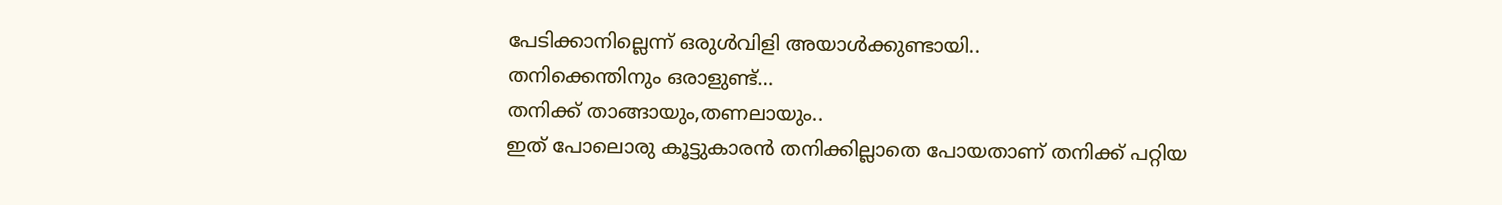പേടിക്കാനില്ലെന്ന് ഒരുൾവിളി അയാൾക്കുണ്ടായി..
തനിക്കെന്തിനും ഒരാളുണ്ട്…
തനിക്ക് താങ്ങായും,തണലായും..
ഇത് പോലൊരു കൂട്ടുകാരൻ തനിക്കില്ലാതെ പോയതാണ് തനിക്ക് പറ്റിയ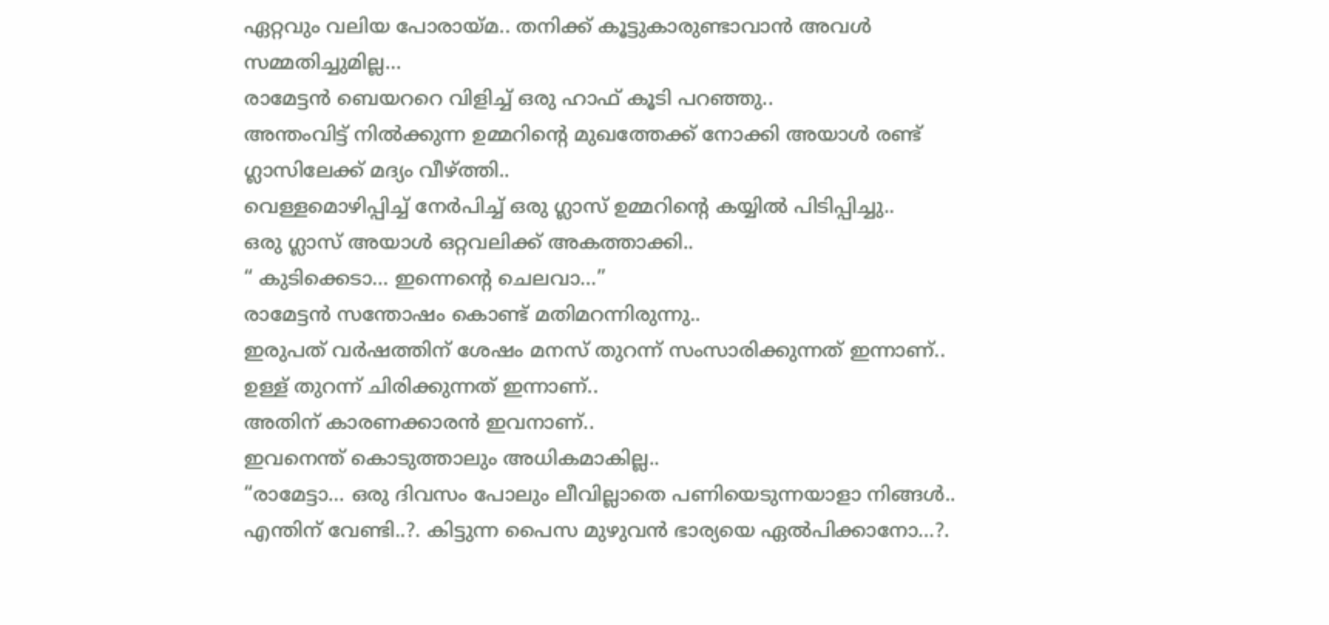ഏറ്റവും വലിയ പോരായ്മ.. തനിക്ക് കൂട്ടുകാരുണ്ടാവാൻ അവൾ സമ്മതിച്ചുമില്ല…
രാമേട്ടൻ ബെയററെ വിളിച്ച് ഒരു ഹാഫ് കൂടി പറഞ്ഞു..
അന്തംവിട്ട് നിൽക്കുന്ന ഉമ്മറിന്റെ മുഖത്തേക്ക് നോക്കി അയാൾ രണ്ട് ഗ്ലാസിലേക്ക് മദ്യം വീഴ്ത്തി..
വെള്ളമൊഴിപ്പിച്ച് നേർപിച്ച് ഒരു ഗ്ലാസ് ഉമ്മറിന്റെ കയ്യിൽ പിടിപ്പിച്ചു..
ഒരു ഗ്ലാസ് അയാൾ ഒറ്റവലിക്ക് അകത്താക്കി..
“ കുടിക്കെടാ… ഇന്നെന്റെ ചെലവാ…”
രാമേട്ടൻ സന്തോഷം കൊണ്ട് മതിമറന്നിരുന്നു..
ഇരുപത് വർഷത്തിന് ശേഷം മനസ് തുറന്ന് സംസാരിക്കുന്നത് ഇന്നാണ്..
ഉള്ള് തുറന്ന് ചിരിക്കുന്നത് ഇന്നാണ്..
അതിന് കാരണക്കാരൻ ഇവനാണ്..
ഇവനെന്ത് കൊടുത്താലും അധികമാകില്ല..
“രാമേട്ടാ… ഒരു ദിവസം പോലും ലീവില്ലാതെ പണിയെടുന്നയാളാ നിങ്ങൾ..
എന്തിന് വേണ്ടി..?. കിട്ടുന്ന പൈസ മുഴുവൻ ഭാര്യയെ ഏൽപിക്കാനോ…?.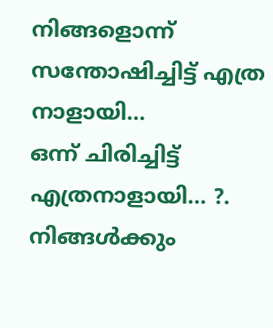നിങ്ങളൊന്ന് സന്തോഷിച്ചിട്ട് എത്ര നാളായി…
ഒന്ന് ചിരിച്ചിട്ട് എത്രനാളായി… ?.
നിങ്ങൾക്കും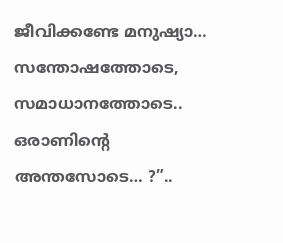ജീവിക്കണ്ടേ മനുഷ്യാ…
സന്തോഷത്തോടെ, സമാധാനത്തോടെ..
ഒരാണിന്റെ അന്തസോടെ… ?”..